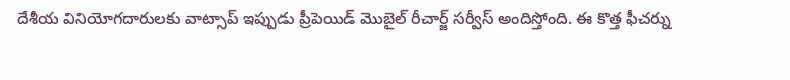దేశీయ వినియోగదారులకు వాట్సాప్ ఇప్పుడు ప్రీపెయిడ్ మొబైల్ రీచార్జ్ సర్వీస్ అందిస్తోంది. ఈ కొత్త ఫీచర్ను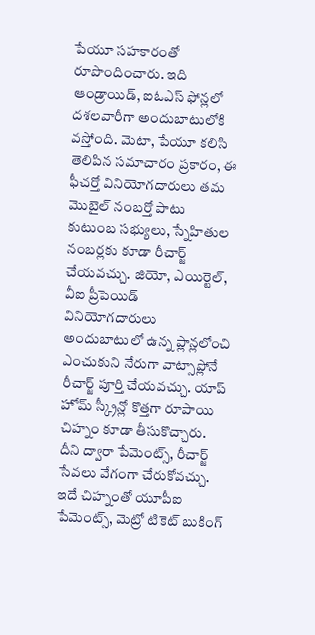పేయూ సహకారంతో రూపొందించారు. ఇది ఆండ్రాయిడ్, ఐఓఎస్ ఫోన్లలో దశలవారీగా అందుబాటులోకి వస్తోంది. మెటా, పేయూ కలిసి తెలిపిన సమాచారం ప్రకారం, ఈ ఫీచర్తో వినియోగదారులు తమ మొబైల్ నంబర్తో పాటు కుటుంబ సభ్యులు, స్నేహితుల నంబర్లకు కూడా రీచార్జ్ చేయవచ్చు. జియో, ఎయిర్టెల్, వీఐ ప్రీపెయిడ్ వినియోగదారులు అందుబాటులో ఉన్న ప్లాన్లలోంచి ఎంచుకుని నేరుగా వాట్సాప్లోనే రీచార్జ్ పూర్తి చేయవచ్చు. యాప్ హోమ్ స్క్రీన్లో కొత్తగా రూపాయి చిహ్నం కూడా తీసుకొచ్చారు. దీని ద్వారా పేమెంట్స్, రీచార్జ్ సేవలు వేగంగా చేరుకోవచ్చు. ఇదే చిహ్నంతో యూపీఐ పేమెంట్స్, మెట్రో టికెట్ బుకింగ్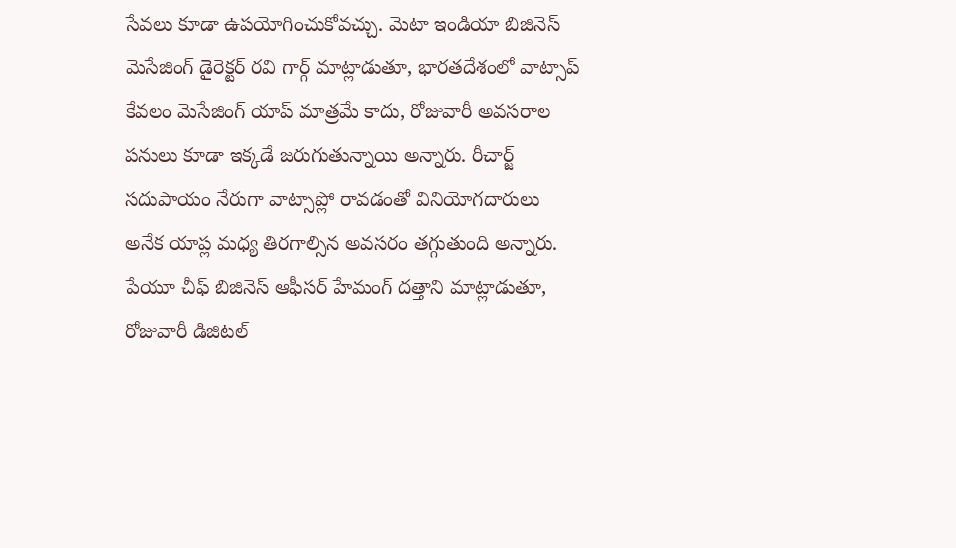సేవలు కూడా ఉపయోగించుకోవచ్చు. మెటా ఇండియా బిజినెస్ మెసేజింగ్ డైరెక్టర్ రవి గార్గ్ మాట్లాడుతూ, భారతదేశంలో వాట్సాప్ కేవలం మెసేజింగ్ యాప్ మాత్రమే కాదు, రోజువారీ అవసరాల పనులు కూడా ఇక్కడే జరుగుతున్నాయి అన్నారు. రీచార్జ్ సదుపాయం నేరుగా వాట్సాప్లో రావడంతో వినియోగదారులు అనేక యాప్ల మధ్య తిరగాల్సిన అవసరం తగ్గుతుంది అన్నారు. పేయూ చీఫ్ బిజినెస్ ఆఫీసర్ హేమంగ్ దత్తాని మాట్లాడుతూ, రోజువారీ డిజిటల్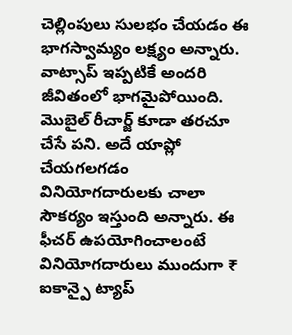చెల్లింపులు సులభం చేయడం ఈ భాగస్వామ్యం లక్ష్యం అన్నారు. వాట్సాప్ ఇప్పటికే అందరి జీవితంలో భాగమైపోయింది. మొబైల్ రీచార్జ్ కూడా తరచూ చేసే పని. అదే యాప్లో చేయగలగడం వినియోగదారులకు చాలా సౌకర్యం ఇస్తుంది అన్నారు. ఈ ఫీచర్ ఉపయోగించాలంటే వినియోగదారులు ముందుగా ₹ ఐకాన్పై ట్యాప్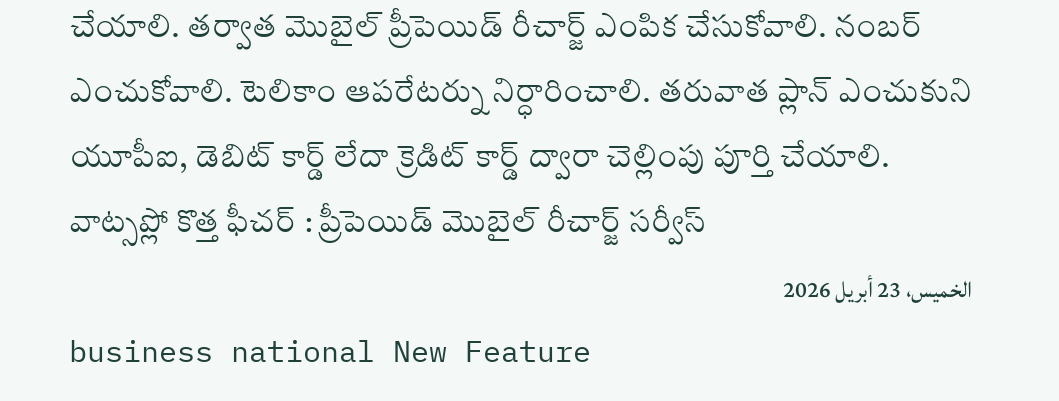చేయాలి. తర్వాత మొబైల్ ప్రీపెయిడ్ రీచార్జ్ ఎంపిక చేసుకోవాలి. నంబర్ ఎంచుకోవాలి. టెలికాం ఆపరేటర్ను నిర్ధారించాలి. తరువాత ప్లాన్ ఎంచుకుని యూపీఐ, డెబిట్ కార్డ్ లేదా క్రెడిట్ కార్డ్ ద్వారా చెల్లింపు పూర్తి చేయాలి.
వాట్సప్లో కొత్త ఫీచర్ : ప్రీపెయిడ్ మొబైల్ రీచార్జ్ సర్వీస్
الخميس، 23 أبريل 2026
business national New Feature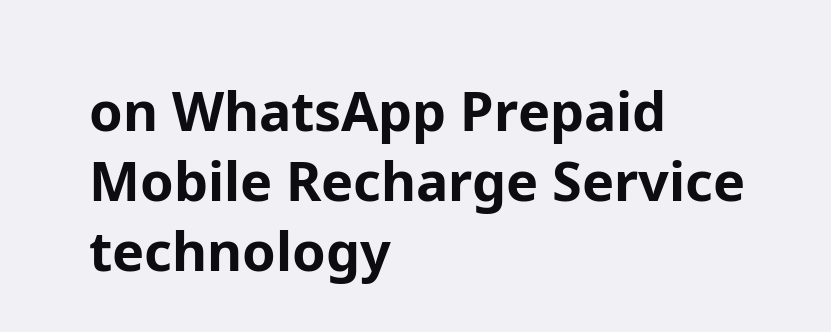on WhatsApp Prepaid Mobile Recharge Service technology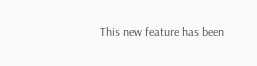This new feature has been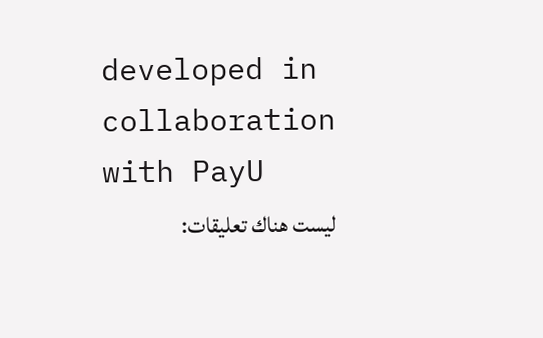developed in collaboration with PayU
ليست هناك تعليقات: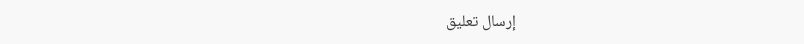إرسال تعليق